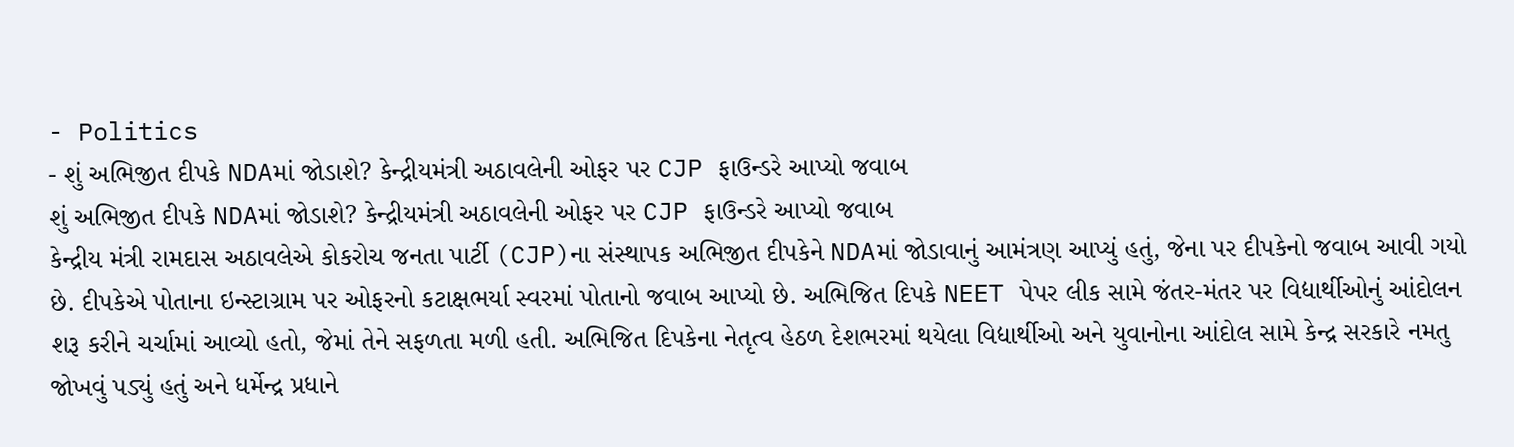- Politics
- શું અભિજીત દીપકે NDAમાં જોડાશે? કેન્દ્રીયમંત્રી અઠાવલેની ઓફર પર CJP ફાઉન્ડરે આપ્યો જવાબ
શું અભિજીત દીપકે NDAમાં જોડાશે? કેન્દ્રીયમંત્રી અઠાવલેની ઓફર પર CJP ફાઉન્ડરે આપ્યો જવાબ
કેન્દ્રીય મંત્રી રામદાસ અઠાવલેએ કોકરોચ જનતા પાર્ટી (CJP)ના સંસ્થાપક અભિજીત દીપકેને NDAમાં જોડાવાનું આમંત્રણ આપ્યું હતું, જેના પર દીપકેનો જવાબ આવી ગયો છે. દીપકેએ પોતાના ઇન્સ્ટાગ્રામ પર ઓફરનો કટાક્ષભર્યા સ્વરમાં પોતાનો જવાબ આપ્યો છે. અભિજિત દિપકે NEET પેપર લીક સામે જંતર-મંતર પર વિદ્યાર્થીઓનું આંદોલન શરૂ કરીને ચર્ચામાં આવ્યો હતો, જેમાં તેને સફળતા મળી હતી. અભિજિત દિપકેના નેતૃત્વ હેઠળ દેશભરમાં થયેલા વિદ્યાર્થીઓ અને યુવાનોના આંદોલ સામે કેન્દ્ર સરકારે નમતુ જોખવું પડ્યું હતું અને ધર્મેન્દ્ર પ્રધાને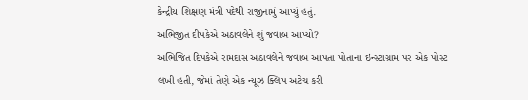કેન્દ્રીય શિક્ષણ મંત્રી પદેથી રાજીનામું આપ્યું હતું.
અભિજીત દીપકેએ અઠાવલેને શું જવાબ આપ્યો?
અભિજિત દિપકેએ રામદાસ અઠાવલેને જવાબ આપતા પોતાના ઇન્સ્ટાગ્રામ પર એક પોસ્ટ લખી હતી, જેમાં તેણે એક ન્યૂઝ ક્લિપ અટેચ કરી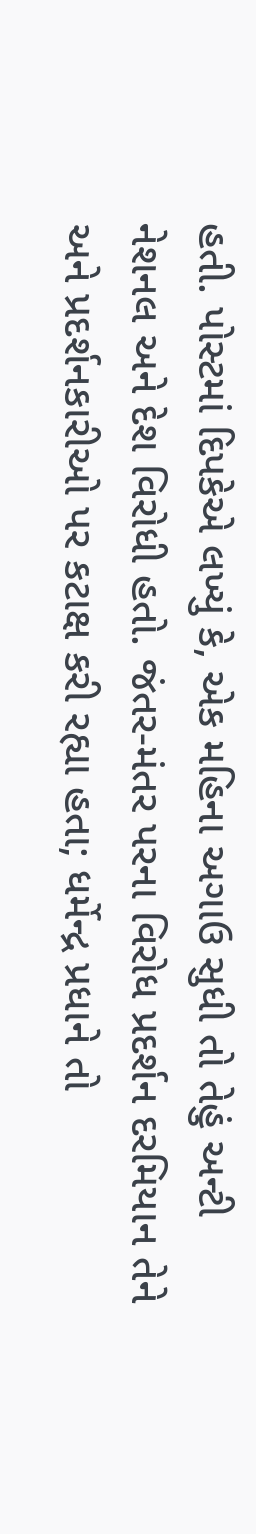હતી. પોસ્ટમાં દિપકેએ લખ્યું કે, એક મહિના અગાઉ સુધી તો તેહું અન્ટી નેશનલ અને દેશ વિરોધી હતો. જંતર-મંતર પરના વિરોધ પ્રદર્શન દરમિયાન તેને અને પ્રદર્શનકારીઓ પર કટાક્ષ કરી રહ્યા હતા; ધર્મેન્દ્ર પ્રધાને તો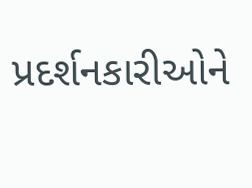પ્રદર્શનકારીઓને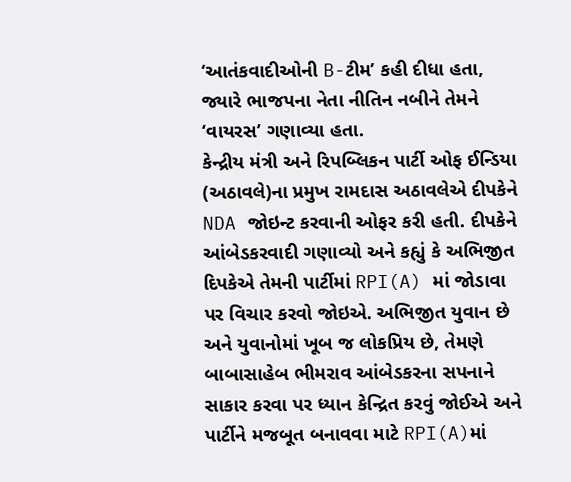‘આતંકવાદીઓની B-ટીમ’ કહી દીધા હતા, જ્યારે ભાજપના નેતા નીતિન નબીને તેમને ‘વાયરસ’ ગણાવ્યા હતા.
કેન્દ્રીય મંત્રી અને રિપબ્લિકન પાર્ટી ઓફ ઈન્ડિયા (અઠાવલે)ના પ્રમુખ રામદાસ અઠાવલેએ દીપકેને NDA જોઇન્ટ કરવાની ઓફર કરી હતી. દીપકેને આંબેડકરવાદી ગણાવ્યો અને કહ્યું કે અભિજીત દિપકેએ તેમની પાર્ટીમાં RPI(A) માં જોડાવા પર વિચાર કરવો જોઇએ. અભિજીત યુવાન છે અને યુવાનોમાં ખૂબ જ લોકપ્રિય છે, તેમણે બાબાસાહેબ ભીમરાવ આંબેડકરના સપનાને સાકાર કરવા પર ધ્યાન કેન્દ્રિત કરવું જોઈએ અને પાર્ટીને મજબૂત બનાવવા માટે RPI(A)માં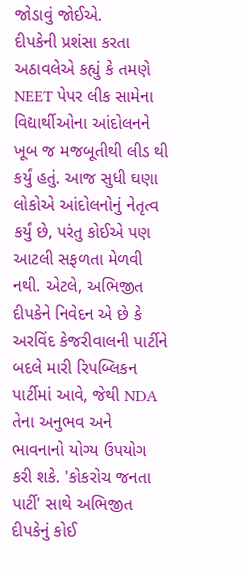જોડાવું જોઈએ.
દીપકેની પ્રશંસા કરતા અઠાવલેએ કહ્યું કે તમણે NEET પેપર લીક સામેના વિદ્યાર્થીઓના આંદોલનને ખૂબ જ મજબૂતીથી લીડ થી કર્યું હતું. આજ સુધી ઘણા લોકોએ આંદોલનોનું નેતૃત્વ કર્યું છે, પરંતુ કોઈએ પણ આટલી સફળતા મેળવી નથી. એટલે, અભિજીત દીપકેને નિવેદન એ છે કે અરવિંદ કેજરીવાલની પાર્ટીને બદલે મારી રિપબ્લિકન પાર્ટીમાં આવે, જેથી NDA તેના અનુભવ અને ભાવનાનો યોગ્ય ઉપયોગ કરી શકે. 'કોકરોચ જનતા પાર્ટી' સાથે અભિજીત દીપકેનું કોઈ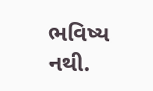ભવિષ્ય નથી.